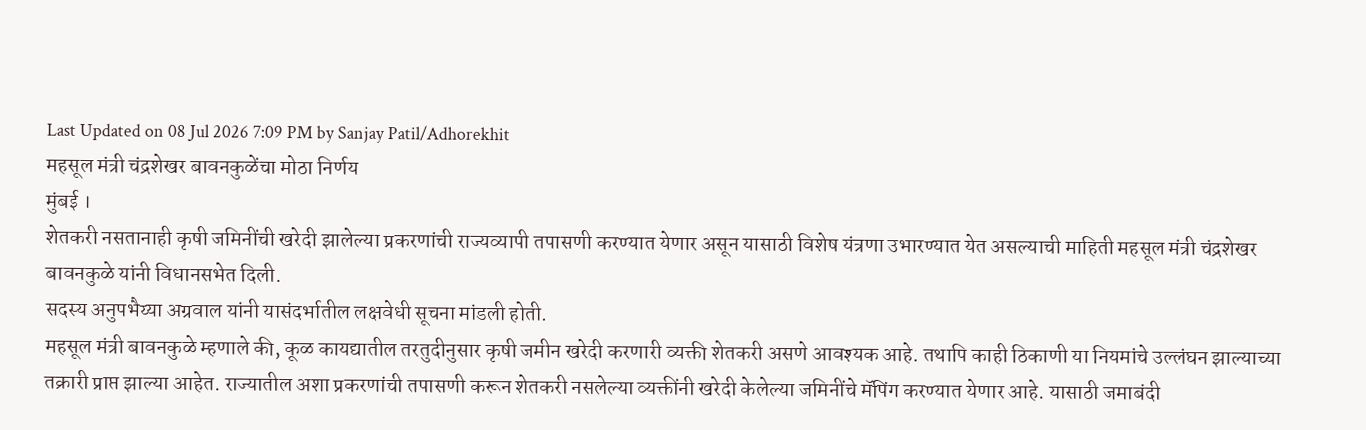Last Updated on 08 Jul 2026 7:09 PM by Sanjay Patil/Adhorekhit
महसूल मंत्री चंद्रशेखर बावनकुळेंचा मोठा निर्णय
मुंबई ।
शेतकरी नसतानाही कृषी जमिनींची खरेदी झालेल्या प्रकरणांची राज्यव्यापी तपासणी करण्यात येणार असून यासाठी विशेष यंत्रणा उभारण्यात येत असल्याची माहिती महसूल मंत्री चंद्रशेखर बावनकुळे यांनी विधानसभेत दिली.
सदस्य अनुपभैय्या अग्रवाल यांनी यासंदर्भातील लक्षवेधी सूचना मांडली होती.
महसूल मंत्री बावनकुळे म्हणाले की, कूळ कायद्यातील तरतुदीनुसार कृषी जमीन खरेदी करणारी व्यक्ती शेतकरी असणे आवश्यक आहे. तथापि काही ठिकाणी या नियमांचे उल्लंघन झाल्याच्या तक्रारी प्राप्त झाल्या आहेत. राज्यातील अशा प्रकरणांची तपासणी करून शेतकरी नसलेल्या व्यक्तींनी खरेदी केलेल्या जमिनींचे मॅपिंग करण्यात येणार आहे. यासाठी जमाबंदी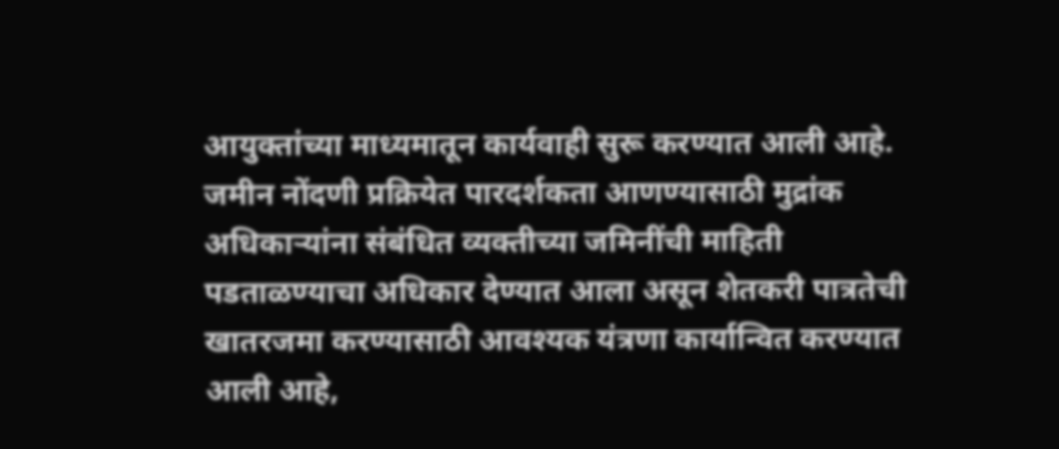आयुक्तांच्या माध्यमातून कार्यवाही सुरू करण्यात आली आहे.
जमीन नोंदणी प्रक्रियेत पारदर्शकता आणण्यासाठी मुद्रांक अधिकाऱ्यांना संबंधित व्यक्तीच्या जमिनींची माहिती पडताळण्याचा अधिकार देण्यात आला असून शेतकरी पात्रतेची खातरजमा करण्यासाठी आवश्यक यंत्रणा कार्यान्वित करण्यात आली आहे,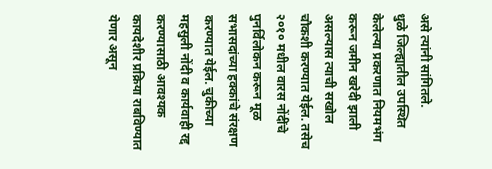असे त्यांनी सांगितले.
धुळे जिल्ह्यातील उपस्थित केलेल्या प्रकरणात नियमभंग करून जमीन खरेदी झाली असल्यास त्याची सखोल चौकशी करण्यात येईल. तसेच २०१० मधील वारस नोंदींचे पुनर्विलोकन करून मूळ सभासदांच्या हक्कांचे संरक्षण करण्यात येईल. चुकीच्या महसुली नोंदी व कार्यवाही रद्द करण्यासाठी आवश्यक कायदेशीर प्रक्रिया राबविण्यात येणार असून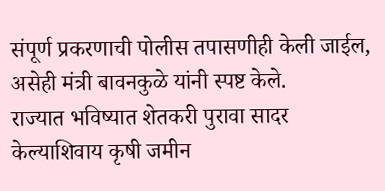संपूर्ण प्रकरणाची पोलीस तपासणीही केली जाईल, असेही मंत्री बावनकुळे यांनी स्पष्ट केले.
राज्यात भविष्यात शेतकरी पुरावा सादर केल्याशिवाय कृषी जमीन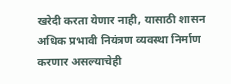खरेदी करता येणार नाही, यासाठी शासन अधिक प्रभावी नियंत्रण व्यवस्था निर्माण करणार असल्याचेही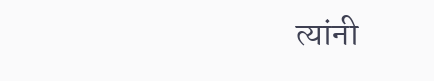त्यांनी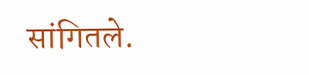सांगितले.